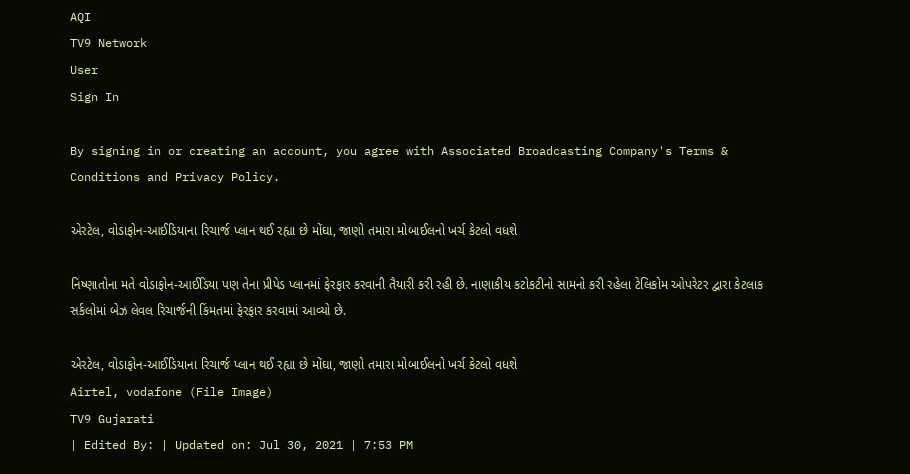AQI
TV9 Network
User
Sign In

By signing in or creating an account, you agree with Associated Broadcasting Company's Terms & Conditions and Privacy Policy.

એરટેલ, વોડાફોન-આઈડિયાના રિચાર્જ પ્લાન થઈ રહ્યા છે મોંઘા, જાણો તમારા મોબાઈલનો ખર્ચ કેટલો વધશે

નિષ્ણાતોના મતે વોડાફોન-આઈડિયા પણ તેના પ્રીપેડ પ્લાનમાં ફેરફાર કરવાની તૈયારી કરી રહી છે. નાણાકીય કટોકટીનો સામનો કરી રહેલા ટેલિકોમ ઓપરેટર દ્વારા કેટલાક સર્કલોમાં બેઝ લેવલ રિચાર્જની કિંમતમાં ફેરફાર કરવામાં આવ્યો છે.

એરટેલ, વોડાફોન-આઈડિયાના રિચાર્જ પ્લાન થઈ રહ્યા છે મોંઘા, જાણો તમારા મોબાઈલનો ખર્ચ કેટલો વધશે
Airtel, vodafone (File Image)
TV9 Gujarati
| Edited By: | Updated on: Jul 30, 2021 | 7:53 PM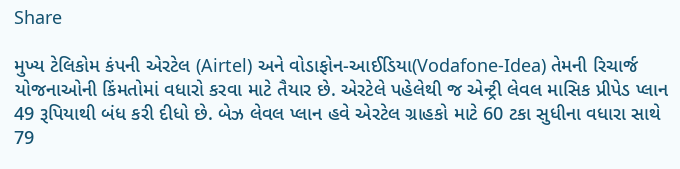Share

મુખ્ય ટેલિકોમ કંપની એરટેલ (Airtel) અને વોડાફોન-આઈડિયા(Vodafone-Idea) તેમની રિચાર્જ યોજનાઓની કિંમતોમાં વધારો કરવા માટે તૈયાર છે. એરટેલે પહેલેથી જ એન્ટ્રી લેવલ માસિક પ્રીપેડ પ્લાન 49 રૂપિયાથી બંધ કરી દીધો છે. બેઝ લેવલ પ્લાન હવે એરટેલ ગ્રાહકો માટે 60 ટકા સુધીના વધારા સાથે 79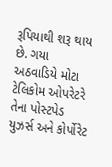રૂપિયાથી શરૂ થાય છે. ગયા અઠવાડિયે મોટા ટેલિકોમ ઓપરેટરે તેના પોસ્ટપેડ યુઝર્સ અને કોર્પોરેટ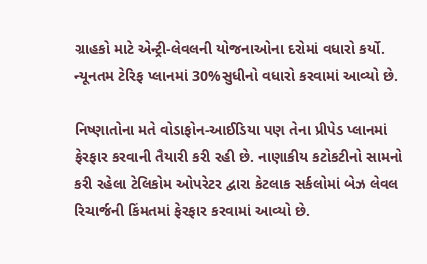ગ્રાહકો માટે એન્ટ્રી-લેવલની યોજનાઓના દરોમાં વધારો કર્યો. ન્યૂનતમ ટેરિફ પ્લાનમાં 30%સુધીનો વધારો કરવામાં આવ્યો છે.

નિષ્ણાતોના મતે વોડાફોન-આઈડિયા પણ તેના પ્રીપેડ પ્લાનમાં ફેરફાર કરવાની તૈયારી કરી રહી છે. નાણાકીય કટોકટીનો સામનો કરી રહેલા ટેલિકોમ ઓપરેટર દ્વારા કેટલાક સર્કલોમાં બેઝ લેવલ રિચાર્જની કિંમતમાં ફેરફાર કરવામાં આવ્યો છે.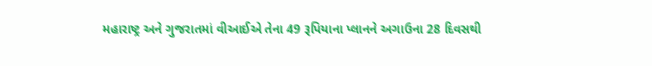મહારાષ્ટ્ર અને ગુજરાતમાં વીઆઈએ તેના 49 રૂપિયાના પ્લાનને અગાઉના 28 દિવસથી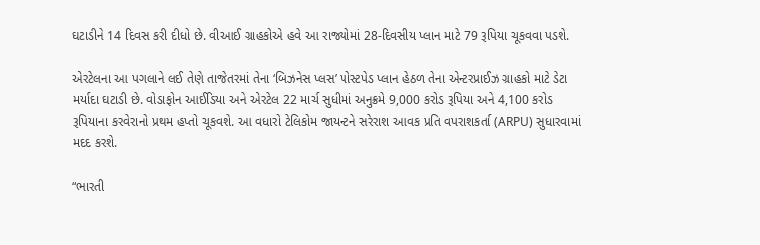ઘટાડીને 14 દિવસ કરી દીધો છે. વીઆઈ ગ્રાહકોએ હવે આ રાજ્યોમાં 28-દિવસીય પ્લાન માટે 79 રૂપિયા ચૂકવવા પડશે.

એરટેલના આ પગલાને લઈ તેણે તાજેતરમાં તેના ‘બિઝનેસ પ્લસ’ પોસ્ટપેડ પ્લાન હેઠળ તેના એન્ટરપ્રાઈઝ ગ્રાહકો માટે ડેટા મર્યાદા ઘટાડી છે. વોડાફોન આઈડિયા અને એરટેલ 22 માર્ચ સુધીમાં અનુક્રમે 9,000 કરોડ રૂપિયા અને 4,100 કરોડ રૂપિયાના કરવેરાનો પ્રથમ હપ્તો ચૂકવશે. આ વધારો ટેલિકોમ જાયન્ટને સરેરાશ આવક પ્રતિ વપરાશકર્તા (ARPU) સુધારવામાં મદદ કરશે.

“ભારતી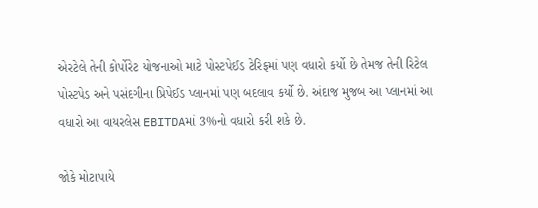એરટેલે તેની કોર્પોરેટ યોજનાઓ માટે પોસ્ટપેઈડ ટેરિફમાં પણ વધારો કર્યો છે તેમજ તેની રિટેલ પોસ્ટપેડ અને પસંદગીના પ્રિપેઈડ પ્લાનમાં પણ બદલાવ કર્યો છે. અંદાજ મુજબ આ પ્લાનમાં આ વધારો આ વાયરલેસ EBITDAમાં 3%નો વધારો કરી શકે છે.

જોકે મોટાપાયે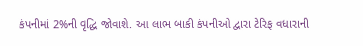કંપનીમાં 2%ની વૃદ્ધિ જોવાશે. આ લાભ બાકી કંપનીઓ દ્વારા ટેરિફ વધારાની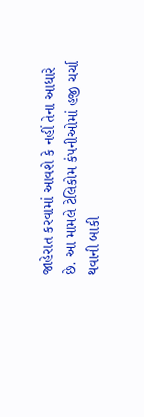જાહેરાત કરવામાં આવશે કે નહીં તેના આધારે છે. આ મામલે ટેલિકોમ કંપનીઓમાં હજી ચર્ચા થવાની બાકી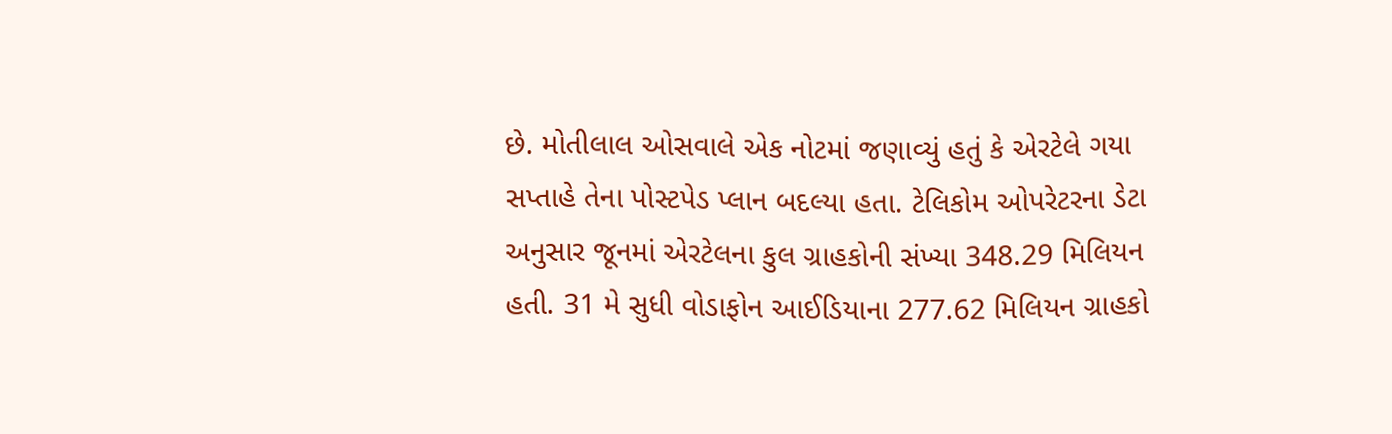છે. મોતીલાલ ઓસવાલે એક નોટમાં જણાવ્યું હતું કે એરટેલે ગયા સપ્તાહે તેના પોસ્ટપેડ પ્લાન બદલ્યા હતા. ટેલિકોમ ઓપરેટરના ડેટા અનુસાર જૂનમાં એરટેલના કુલ ગ્રાહકોની સંખ્યા 348.29 મિલિયન હતી. 31 મે સુધી વોડાફોન આઈડિયાના 277.62 મિલિયન ગ્રાહકો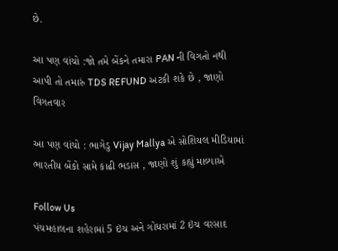છે.

આ પણ વાંચો :જો તમે બેંકને તમારા PAN ની વિગતો નથી આપી તો તમારું TDS REFUND અટકી શકે છે , જાણો વિગતવાર

આ પણ વાંચો : ભાગેડુ Vijay Mallya એ સોશિયલ મીડિયામાં ભારતીય બેંકો સામે કાઢી ભડાસ , જાણો શું કહ્યું માલ્યાએ

Follow Us
પંચમહાલના શહેરામાં 5 ઇંચ અને ગોધરામાં 2 ઇંચ વરસાદ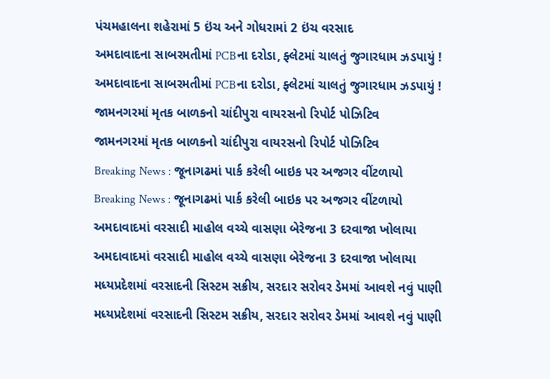પંચમહાલના શહેરામાં 5 ઇંચ અને ગોધરામાં 2 ઇંચ વરસાદ
અમદાવાદના સાબરમતીમાં PCBના દરોડા, ફ્લેટમાં ચાલતું જુગારધામ ઝડપાયું !
અમદાવાદના સાબરમતીમાં PCBના દરોડા, ફ્લેટમાં ચાલતું જુગારધામ ઝડપાયું !
જામનગરમાં મૃતક બાળકનો ચાંદીપુરા વાયરસનો રિપોર્ટ પોઝિટિવ
જામનગરમાં મૃતક બાળકનો ચાંદીપુરા વાયરસનો રિપોર્ટ પોઝિટિવ
Breaking News : જૂનાગઢમાં પાર્ક કરેલી બાઇક પર અજગર વીંટળાયો
Breaking News : જૂનાગઢમાં પાર્ક કરેલી બાઇક પર અજગર વીંટળાયો
અમદાવાદમાં વરસાદી માહોલ વચ્ચે વાસણા બેરેજના 3 દરવાજા ખોલાયા
અમદાવાદમાં વરસાદી માહોલ વચ્ચે વાસણા બેરેજના 3 દરવાજા ખોલાયા
મધ્યપ્રદેશમાં વરસાદની સિસ્ટમ સક્રીય, સરદાર સરોવર ડેમમાં આવશે નવું પાણી
મધ્યપ્રદેશમાં વરસાદની સિસ્ટમ સક્રીય, સરદાર સરોવર ડેમમાં આવશે નવું પાણી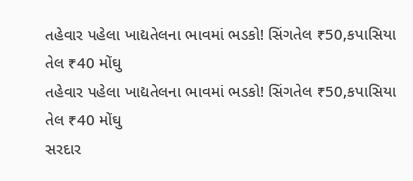તહેવાર પહેલા ખાદ્યતેલના ભાવમાં ભડકો! સિંગતેલ ₹50,કપાસિયા તેલ ₹40 મોંઘુ
તહેવાર પહેલા ખાદ્યતેલના ભાવમાં ભડકો! સિંગતેલ ₹50,કપાસિયા તેલ ₹40 મોંઘુ
સરદાર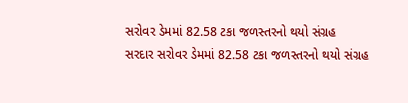સરોવર ડેમમાં 82.58 ટકા જળસ્તરનો થયો સંગ્રહ
સરદાર સરોવર ડેમમાં 82.58 ટકા જળસ્તરનો થયો સંગ્રહ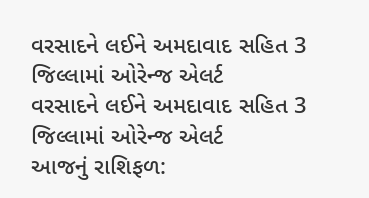વરસાદને લઈને અમદાવાદ સહિત 3 જિલ્લામાં ઓરેન્જ એલર્ટ
વરસાદને લઈને અમદાવાદ સહિત 3 જિલ્લામાં ઓરેન્જ એલર્ટ
આજનું રાશિફળ: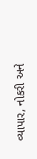વ્યાપાર, નોકરી અને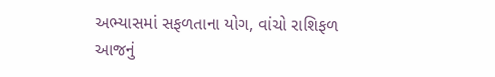અભ્યાસમાં સફળતાના યોગ, વાંચો રાશિફળ
આજનું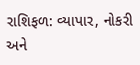રાશિફળ: વ્યાપાર, નોકરી અને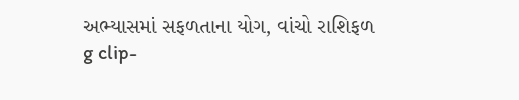અભ્યાસમાં સફળતાના યોગ, વાંચો રાશિફળ
g clip-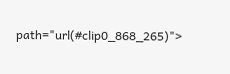path="url(#clip0_868_265)">